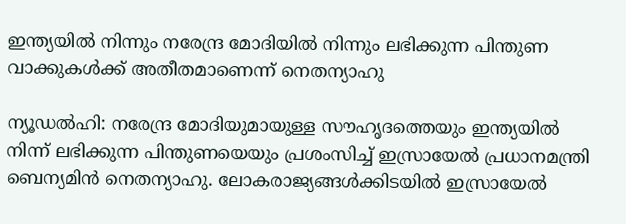ഇന്ത്യയിൽ നിന്നും നരേന്ദ്ര മോദിയിൽ നിന്നും ലഭിക്കുന്ന പിന്തുണ വാക്കുകൾക്ക് അതീതമാണെന്ന് നെതന്യാഹു

ന്യൂഡൽഹി: നരേന്ദ്ര മോദിയുമായുള്ള സൗഹൃദത്തെയും ഇന്ത്യയിൽ നിന്ന് ലഭിക്കുന്ന പിന്തുണയെയും പ്രശംസിച്ച് ഇസ്രായേൽ പ്രധാനമന്ത്രി ബെന‍്യമിൻ നെതന്യാഹു. ലോകരാജ്യങ്ങൾക്കിടയിൽ ഇസ്രായേൽ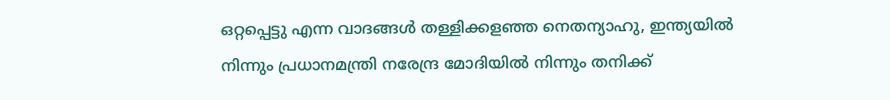ഒറ്റപ്പെട്ടു എന്ന വാദങ്ങൾ തള്ളിക്കളഞ്ഞ നെതന്യാഹു, ഇന്ത്യയിൽ നിന്നും പ്രധാനമന്ത്രി നരേന്ദ്ര മോദിയിൽ നിന്നും തനിക്ക്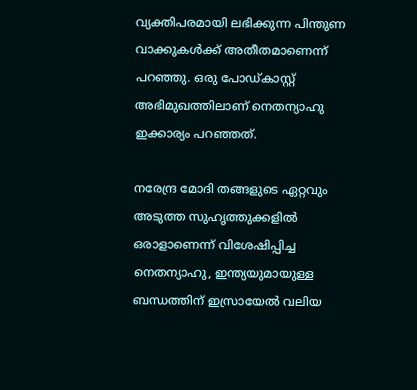വ്യക്തിപരമായി ലഭിക്കുന്ന പിന്തുണ വാക്കുകൾക്ക് അതീതമാണെന്ന് പറഞ്ഞു. ഒരു പോഡ്കാസ്റ്റ് അഭിമുഖത്തിലാണ് നെതന്യാഹു ഇക്കാര്യം പറഞ്ഞത്.

നരേന്ദ്ര മോദി തങ്ങളുടെ ഏറ്റവും അടുത്ത സുഹൃത്തുക്കളിൽ ഒരാളാണെന്ന് വിശേഷിപ്പിച്ച നെതന്യാഹു, ഇന്ത്യയുമായുള്ള ബന്ധത്തിന് ഇസ്രായേൽ വലിയ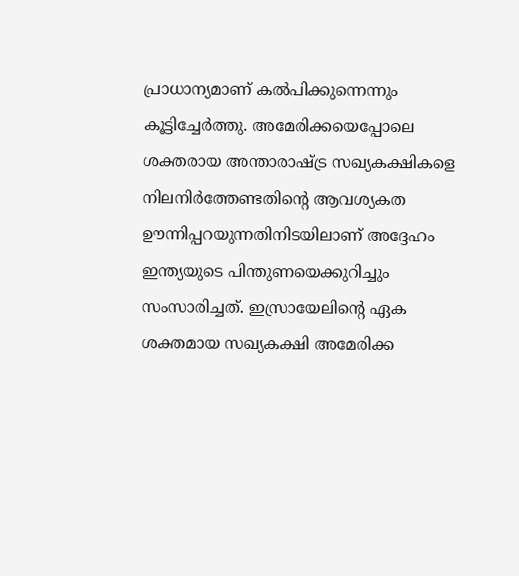പ്രാധാന്യമാണ് കൽപിക്കുന്നെന്നും കൂട്ടിച്ചേർത്തു. അമേരിക്കയെപ്പോലെ ശക്തരായ അന്താരാഷ്ട്ര സഖ്യകക്ഷികളെ നിലനിർത്തേണ്ടതിന്റെ ആവശ്യകത ഊന്നിപ്പറയുന്നതിനിടയിലാണ് അദ്ദേഹം ഇന്ത്യയുടെ പിന്തുണയെക്കുറിച്ചും സംസാരിച്ചത്. ഇസ്രായേലിന്റെ ഏക ശക്തമായ സഖ്യകക്ഷി അമേരിക്ക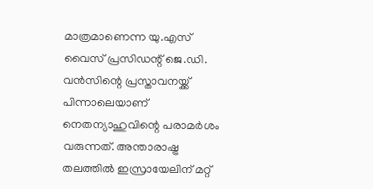മാത്രമാണെന്ന യു.എസ് വൈസ് പ്രസിഡന്റ് ജെ.ഡി. വൻസിന്റെ പ്രസ്താവനയ്ക്ക് പിന്നാലെയാണ് നെതന്യാഹുവിന്റെ പരാമർശം വരുന്നത്. അന്താരാഷ്ട്ര തലത്തിൽ ഇസ്രായേലിന് മറ്റ്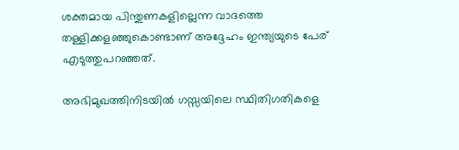ശക്തമായ പിന്തുണകളില്ലെന്ന വാദത്തെ തള്ളിക്കളഞ്ഞുകൊണ്ടാണ് അദ്ദേഹം ഇന്ത്യയുടെ പേര് എടുത്തുപറഞ്ഞത്.

അഭിമുഖത്തിനിടയിൽ ഗസ്സയിലെ സ്ഥിതിഗതികളെ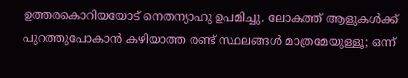ഉത്തരകൊറിയയോട് നെതന്യാഹു ഉപമിച്ചു. ലോകത്ത് ആളുകൾക്ക് പുറത്തുപോകാൻ കഴിയാത്ത രണ്ട് സ്ഥലങ്ങൾ മാത്രമേയുള്ളൂ; ഒന്ന്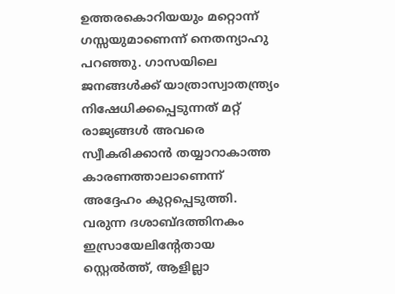ഉത്തരകൊറിയയും മറ്റൊന്ന് ഗസ്സയുമാണെന്ന് നെതന്യാഹു പറഞ്ഞു. ഗാസയിലെ ജനങ്ങൾക്ക് യാത്രാസ്വാതന്ത്ര്യം നിഷേധിക്കപ്പെടുന്നത് മറ്റ് രാജ്യങ്ങൾ അവരെ സ്വീകരിക്കാൻ തയ്യാറാകാത്ത കാരണത്താലാണെന്ന് അദ്ദേഹം കുറ്റപ്പെടുത്തി. വരുന്ന ദശാബ്ദത്തിനകം ഇസ്രായേലിന്റേതായ സ്റ്റെൽത്ത്, ആളില്ലാ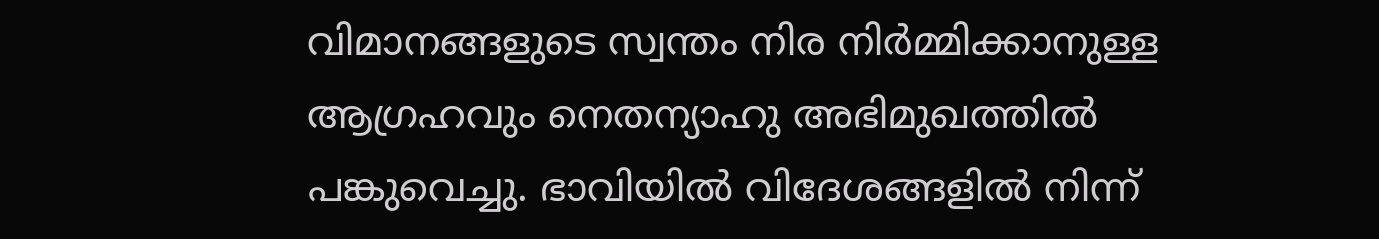വിമാനങ്ങളുടെ സ്വന്തം നിര നിർമ്മിക്കാനുള്ള ആഗ്രഹവും നെതന്യാഹു അഭിമുഖത്തിൽ പങ്കുവെച്ചു. ഭാവിയിൽ വിദേശങ്ങളിൽ നിന്ന്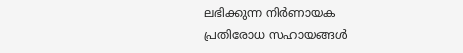ലഭിക്കുന്ന നിർണായക പ്രതിരോധ സഹായങ്ങൾ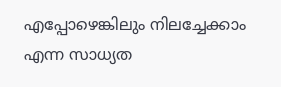എപ്പോഴെങ്കിലും നിലച്ചേക്കാം എന്ന സാധ്യത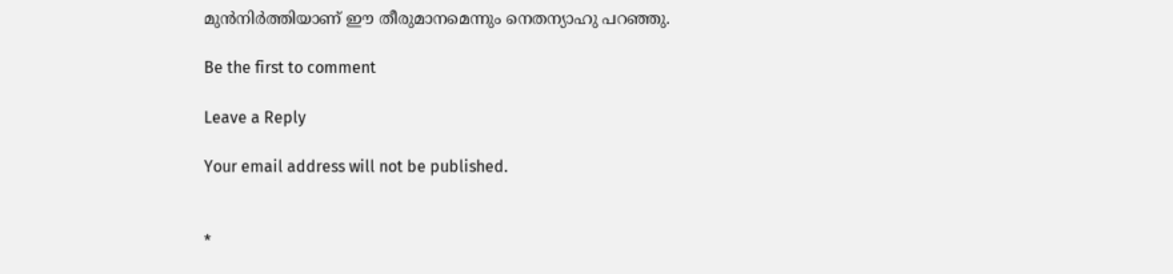മുൻനിർത്തിയാണ് ഈ തീരുമാനമെന്നും നെതന്യാഹു പറഞ്ഞു.

Be the first to comment

Leave a Reply

Your email address will not be published.


*